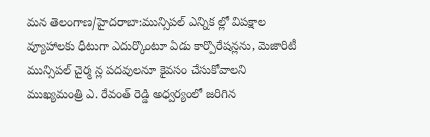మన తెలంగాణ/హైదరాబా:మున్సిపల్ ఎన్నిక ల్లో విపక్షాల వ్యూహాలకు ధీటుగా ఎదుర్కొంటూ ఏడు కార్పొరేషన్లను, మెజారిటీ మున్సిపల్ చైర్మ న్ల పదవులనూ కైవసం చేసుకోవాలని ముఖ్యమంత్రి ఎ. రేవంత్ రెడ్డి అధ్వర్యంలో జరిగిన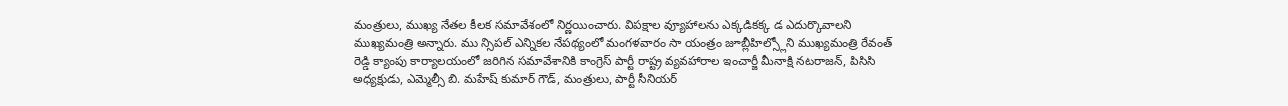మంత్రులు, ముఖ్య నేతల కీలక సమావేశంలో నిర్ణయించారు. విపక్షాల వ్యూహాలను ఎక్కడికక్క డ ఎదుర్కొవాలని ముఖ్యమంత్రి అన్నారు. ము న్సిపల్ ఎన్నికల నేపథ్యంలో మంగళవారం సా యంత్రం జూబ్లీహిల్స్లోని ముఖ్యమంత్రి రేవంత్ రెడ్డి క్యాంపు కార్యాలయంలో జరిగిన సమావేశానికి కాంగ్రెస్ పార్టీ రాష్ట్ర వ్యవహారాల ఇంచార్జీ మీనాక్షి నటరాజన్, పిసిసి అధ్యక్షుడు, ఎమ్మెల్సీ బి. మహేష్ కుమార్ గౌడ్, మంత్రులు, పార్టీ సీనియర్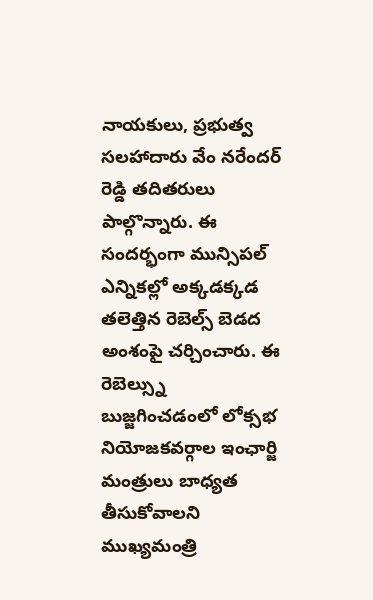నాయకులు, ప్రభుత్వ సలహాదారు వేం నరేందర్ రెడ్డి తదితరులు పాల్గొన్నారు. ఈ సందర్భంగా మున్సిపల్ ఎన్నికల్లో అక్కడక్కడ తలెత్తిన రెబెల్స్ బెడద అంశంపై చర్చించారు. ఈ రెబెల్స్ను బుజ్జగించడంలో లోక్సభ నియోజకవర్గాల ఇంఛార్జి మంత్రులు బాధ్యత తీసుకోవాలని ముఖ్యమంత్రి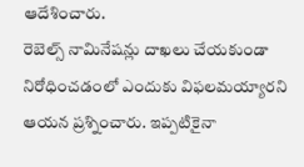ఆదేశించారు.
రెబెల్స్ నామినేషన్లు దాఖలు చేయకుండా నిరోధించడంలో ఎందుకు విఫలమయ్యారని ఆయన ప్రశ్నించారు. ఇప్పటికైనా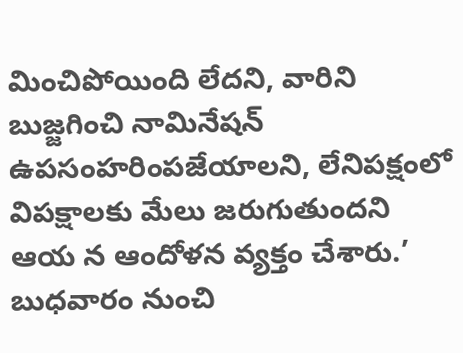మించిపోయింది లేదని, వారిని బుజ్జగించి నామినేషన్ ఉపసంహరింపజేయాలని, లేనిపక్షంలో విపక్షాలకు మేలు జరుగుతుందని ఆయ న ఆందోళన వ్యక్తం చేశారు.’ బుధవారం నుంచి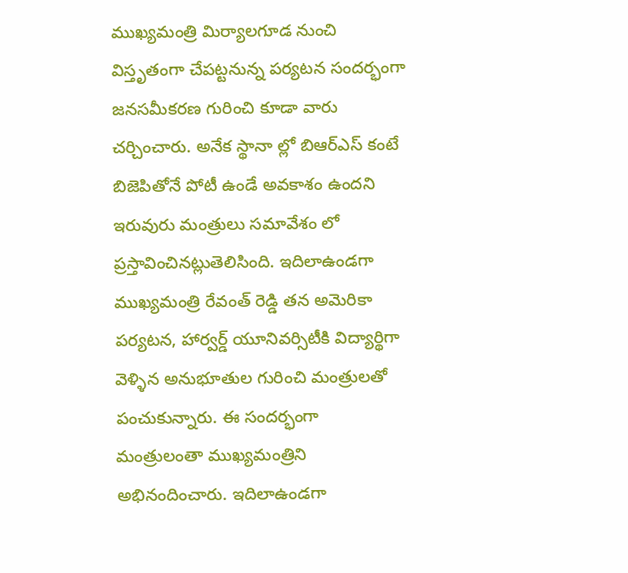ముఖ్యమంత్రి మిర్యాలగూడ నుంచి విస్తృతంగా చేపట్టనున్న పర్యటన సందర్భంగా జనసమీకరణ గురించి కూడా వారు చర్చించారు. అనేక స్థానా ల్లో బిఆర్ఎస్ కంటే బిజెపితోనే పోటీ ఉండే అవకాశం ఉందని ఇరువురు మంత్రులు సమావేశం లో ప్రస్తావించినట్లుతెలిసింది. ఇదిలాఉండగా ముఖ్యమంత్రి రేవంత్ రెడ్డి తన అమెరికా పర్యటన, హార్వర్డ్ యూనివర్సిటీకి విద్యార్థిగా వెళ్ళిన అనుభూతుల గురించి మంత్రులతో పంచుకున్నారు. ఈ సందర్భంగా మంత్రులంతా ముఖ్యమంత్రిని అభినందించారు. ఇదిలాఉండగా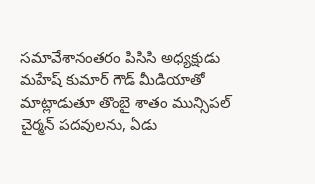సమావేశానంతరం పిసిసి అధ్యక్షుడు మహేష్ కుమార్ గౌడ్ మీడియాతో మాట్లాడుతూ తొంబై శాతం మున్సిపల్ చైర్మన్ పదవులను, ఏడు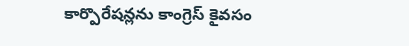కార్పొరేషన్లను కాంగ్రెస్ కైవసం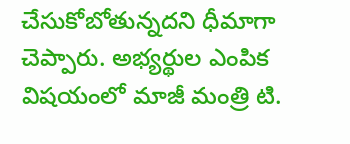చేసుకోబోతున్నదని ధీమాగా చెప్పారు. అభ్యర్థుల ఎంపిక విషయంలో మాజీ మంత్రి టి.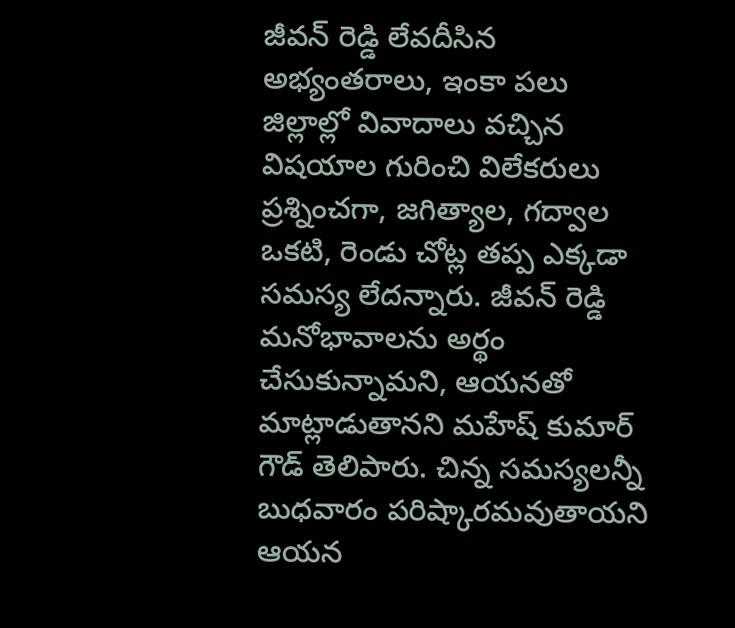జీవన్ రెడ్డి లేవదీసిన అభ్యంతరాలు, ఇంకా పలు జిల్లాల్లో వివాదాలు వచ్చిన విషయాల గురించి విలేకరులు ప్రశ్నించగా, జగిత్యాల, గద్వాల ఒకటి, రెండు చోట్ల తప్ప ఎక్కడా సమస్య లేదన్నారు. జీవన్ రెడ్డి మనోభావాలను అర్థం చేసుకున్నామని, ఆయనతో మాట్లాడుతానని మహేష్ కుమార్ గౌడ్ తెలిపారు. చిన్న సమస్యలన్నీ బుధవారం పరిష్కారమవుతాయని ఆయన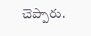చెప్పారు.